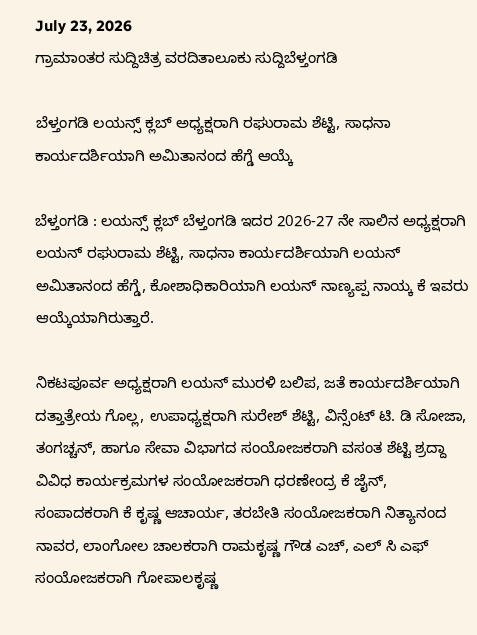July 23, 2026
ಗ್ರಾಮಾಂತರ ಸುದ್ದಿಚಿತ್ರ ವರದಿತಾಲೂಕು ಸುದ್ದಿಬೆಳ್ತಂಗಡಿ

ಬೆಳ್ತಂಗಡಿ ಲಯನ್ಸ್ ಕ್ಲಬ್ ಅಧ್ಯಕ್ಷರಾಗಿ ರಘುರಾಮ ಶೆಟ್ಟಿ, ಸಾಧನಾ ಕಾರ್ಯದರ್ಶಿಯಾಗಿ ಅಮಿತಾನಂದ ಹೆಗ್ಡೆ ಆಯ್ಕೆ

ಬೆಳ್ತಂಗಡಿ : ಲಯನ್ಸ್ ಕ್ಲಬ್ ಬೆಳ್ತಂಗಡಿ ಇದರ 2026-27 ನೇ ಸಾಲಿನ ಅಧ್ಯಕ್ಷರಾಗಿ ಲಯನ್ ರಘುರಾಮ ಶೆಟ್ಟಿ, ಸಾಧನಾ ಕಾರ್ಯದರ್ಶಿಯಾಗಿ ಲಯನ್ ಅಮಿತಾನಂದ ಹೆಗ್ಡೆ, ಕೋಶಾಧಿಕಾರಿಯಾಗಿ ಲಯನ್ ನಾಣ್ಯಪ್ಪ ನಾಯ್ಕ ಕೆ ಇವರು ಆಯ್ಕೆಯಾಗಿರುತ್ತಾರೆ.

ನಿಕಟಪೂರ್ವ ಅಧ್ಯಕ್ಷರಾಗಿ ಲಯನ್ ಮುರಳಿ ಬಲಿಪ, ಜತೆ ಕಾರ್ಯದರ್ಶಿಯಾಗಿ ದತ್ತಾತ್ರೇಯ ಗೊಲ್ಲ, ಉಪಾಧ್ಯಕ್ಷರಾಗಿ ಸುರೇಶ್ ಶೆಟ್ಟಿ, ವಿನ್ಸೆಂಟ್ ಟಿ. ಡಿ ಸೋಜಾ, ತಂಗಚ್ಚನ್, ಹಾಗೂ ಸೇವಾ ವಿಭಾಗದ ಸಂಯೋಜಕರಾಗಿ ವಸಂತ ಶೆಟ್ಟಿ ಶ್ರದ್ದಾ ವಿವಿಧ ಕಾರ್ಯಕ್ರಮಗಳ ಸಂಯೋಜಕರಾಗಿ ಧರಣೇಂದ್ರ ಕೆ ಜೈನ್, ಸಂಪಾದಕರಾಗಿ ಕೆ ಕೃಷ್ಣ ಆಚಾರ್ಯ, ತರಬೇತಿ ಸಂಯೋಜಕರಾಗಿ ನಿತ್ಯಾನಂದ ನಾವರ, ಲಾಂಗೋಲ ಚಾಲಕರಾಗಿ ರಾಮಕೃಷ್ಣ ಗೌಡ ಎಚ್, ಎಲ್ ಸಿ ಎಫ್ ಸಂಯೋಜಕರಾಗಿ ಗೋಪಾಲಕೃಷ್ಣ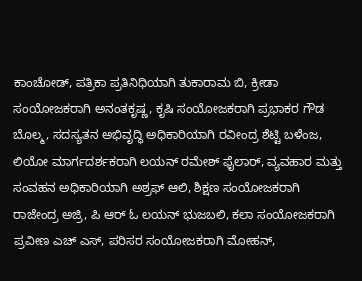ಕಾಂಚೋಡ್, ಪತ್ರಿಕಾ ಪ್ರತಿನಿಧಿಯಾಗಿ ತುಕಾರಾಮ ಬಿ, ಕ್ರೀಡಾ ಸಂಯೋಜಕರಾಗಿ ಅನಂತಕೃಷ್ಣ, ಕೃಷಿ ಸಂಯೋಜಕರಾಗಿ ಪ್ರಭಾಕರ ಗೌಡ ಬೊಲ್ಮ, ಸದಸ್ಯತನ ಅಭಿವೃದ್ಧಿ ಅಧಿಕಾರಿಯಾಗಿ ರವೀಂದ್ರ ಶೆಟ್ಟಿ ಬಳೆಂಜ, ಲಿಯೋ ಮಾರ್ಗದರ್ಶಕರಾಗಿ ಲಯನ್ ರಮೇಶ್ ಫೈಲಾರ್, ವ್ಯವಹಾರ ಮತ್ತು ಸಂವಹನ ಅಧಿಕಾರಿಯಾಗಿ ಅಶ್ರಫ್ ಆಲಿ, ಶಿಕ್ಷಣ ಸಂಯೋಜಕರಾಗಿ ರಾಜೇಂದ್ರ ಅಜ್ರಿ, ಪಿ ಆರ್ ಓ ಲಯನ್ ಭುಜಬಲಿ, ಕಲಾ ಸಂಯೋಜಕರಾಗಿ ಪ್ರವೀಣ ಎಚ್ ಎಸ್, ಪರಿಸರ ಸಂಯೋಜಕರಾಗಿ ಮೋಹನ್,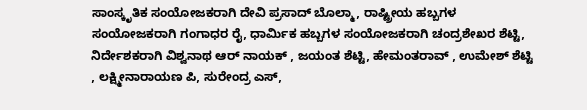ಸಾಂಸ್ಕೃತಿಕ ಸಂಯೋಜಕರಾಗಿ ದೇವಿ ಪ್ರಸಾದ್ ಬೊಲ್ಮಾ, ರಾಷ್ಟ್ರೀಯ ಹಬ್ಬಗಳ ಸಂಯೋಜಕರಾಗಿ ಗಂಗಾಧರ ರೈ, ಧಾರ್ಮಿಕ ಹಬ್ಬಗಳ ಸಂಯೋಜಕರಾಗಿ ಚಂದ್ರಶೇಖರ ಶೆಟ್ಟಿ, ನಿರ್ದೇಶಕರಾಗಿ ವಿಶ್ವನಾಥ ಆರ್ ನಾಯಕ್ , ಜಯಂತ ಶೆಟ್ಟಿ, ಹೇಮಂತರಾವ್ , ಉಮೇಶ್ ಶೆಟ್ಟಿ , ಲಕ್ಷ್ಮೀನಾರಾಯಣ ಪಿ, ಸುರೇಂದ್ರ ಎಸ್,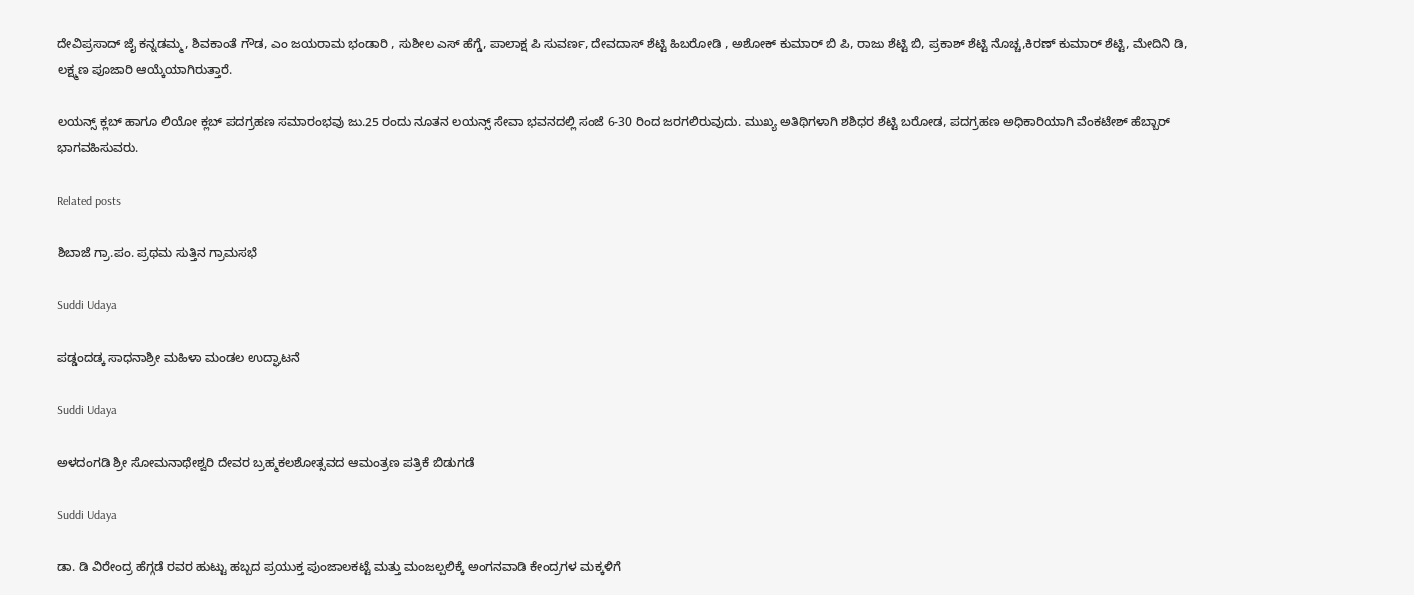ದೇವಿಪ್ರಸಾದ್ ಜೈ ಕನ್ನಡಮ್ಮ, ಶಿವಕಾಂತೆ ಗೌಡ, ಎಂ ಜಯರಾಮ ಭಂಡಾರಿ , ಸುಶೀಲ ಎಸ್ ಹೆಗ್ಡೆ, ಪಾಲಾಕ್ಷ ಪಿ ಸುವರ್ಣ, ದೇವದಾಸ್ ಶೆಟ್ಟಿ ಹಿಬರೋಡಿ , ಅಶೋಕ್ ಕುಮಾರ್ ಬಿ ಪಿ, ರಾಜು ಶೆಟ್ಟಿ ಬಿ, ಪ್ರಕಾಶ್ ಶೆಟ್ಟಿ ನೊಚ್ಚ,ಕಿರಣ್ ಕುಮಾರ್ ಶೆಟ್ಟಿ, ಮೇದಿನಿ ಡಿ, ಲಕ್ಷ್ಮಣ ಪೂಜಾರಿ ಆಯ್ಕೆಯಾಗಿರುತ್ತಾರೆ.

ಲಯನ್ಸ್ ಕ್ಲಬ್ ಹಾಗೂ ಲಿಯೋ ಕ್ಲಬ್ ಪದಗ್ರಹಣ ಸಮಾರಂಭವು ಜು.25 ರಂದು ನೂತನ ಲಯನ್ಸ್ ಸೇವಾ ಭವನದಲ್ಲಿ ಸಂಜೆ 6-30 ರಿಂದ ಜರಗಲಿರುವುದು. ಮುಖ್ಯ ಅತಿಥಿಗಳಾಗಿ ಶಶಿಧರ ಶೆಟ್ಟಿ ಬರೋಡ, ಪದಗ್ರಹಣ ಅಧಿಕಾರಿಯಾಗಿ ವೆಂಕಟೇಶ್ ಹೆಬ್ಬಾರ್ ಭಾಗವಹಿಸುವರು.

Related posts

ಶಿಬಾಜೆ ಗ್ರಾ.ಪಂ. ಪ್ರಥಮ ಸುತ್ತಿನ ಗ್ರಾಮಸಭೆ

Suddi Udaya

ಪಡ್ಡಂದಡ್ಕ ಸಾಧನಾಶ್ರೀ ಮಹಿಳಾ ಮಂಡಲ ಉದ್ಘಾಟನೆ

Suddi Udaya

ಅಳದಂಗಡಿ ಶ್ರೀ ಸೋಮನಾಥೇಶ್ವರಿ ದೇವರ ಬ್ರಹ್ಮಕಲಶೋತ್ಸವದ ಆಮಂತ್ರಣ ಪತ್ರಿಕೆ ಬಿಡುಗಡೆ

Suddi Udaya

ಡಾ. ಡಿ ವಿರೇಂದ್ರ ಹೆಗ್ಗಡೆ ರವರ ಹುಟ್ಟು ಹಬ್ಬದ ಪ್ರಯುಕ್ತ ಪುಂಜಾಲಕಟ್ಟೆ ಮತ್ತು ಮಂಜಲ್ಪಲಿಕ್ಕೆ ಅಂಗನವಾಡಿ ಕೇಂದ್ರಗಳ ಮಕ್ಕಳಿಗೆ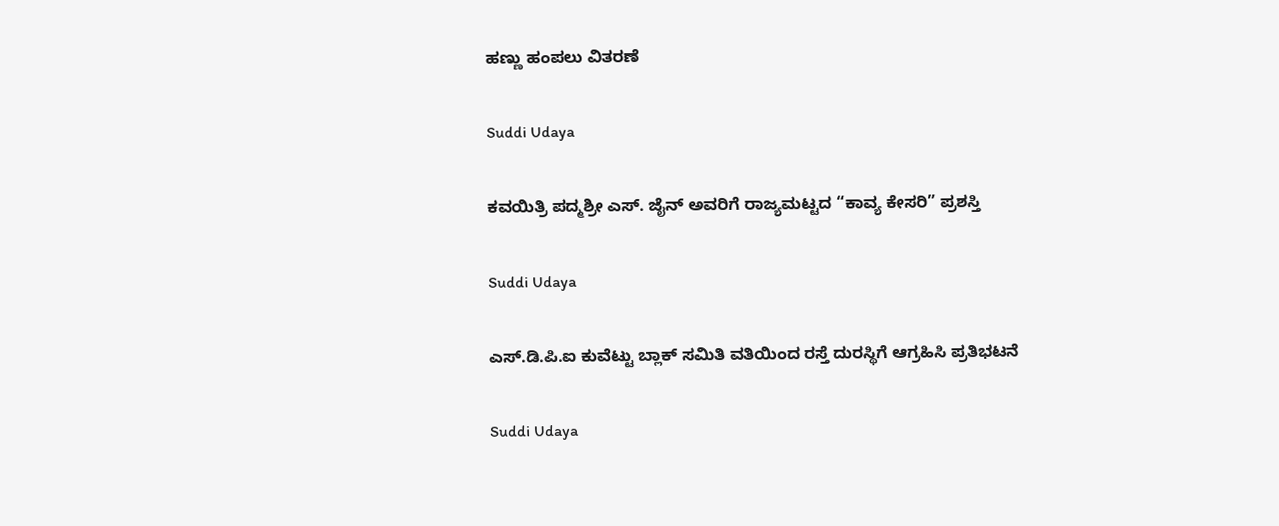ಹಣ್ಣು ಹಂಪಲು ವಿತರಣೆ

Suddi Udaya

ಕವಯಿತ್ರಿ ಪದ್ಮಶ್ರೀ ಎಸ್. ಜೈನ್ ಅವರಿಗೆ ರಾಜ್ಯಮಟ್ಟದ “ಕಾವ್ಯ ಕೇಸರಿ” ಪ್ರಶಸ್ತಿ

Suddi Udaya

ಎಸ್.ಡಿ.ಪಿ.ಐ ಕುವೆಟ್ಟು ಬ್ಲಾಕ್ ಸಮಿತಿ ವತಿಯಿಂದ ರಸ್ತೆ ದುರಸ್ಥಿಗೆ ಆಗ್ರಹಿಸಿ ಪ್ರತಿಭಟನೆ

Suddi Udaya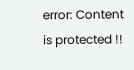error: Content is protected !!